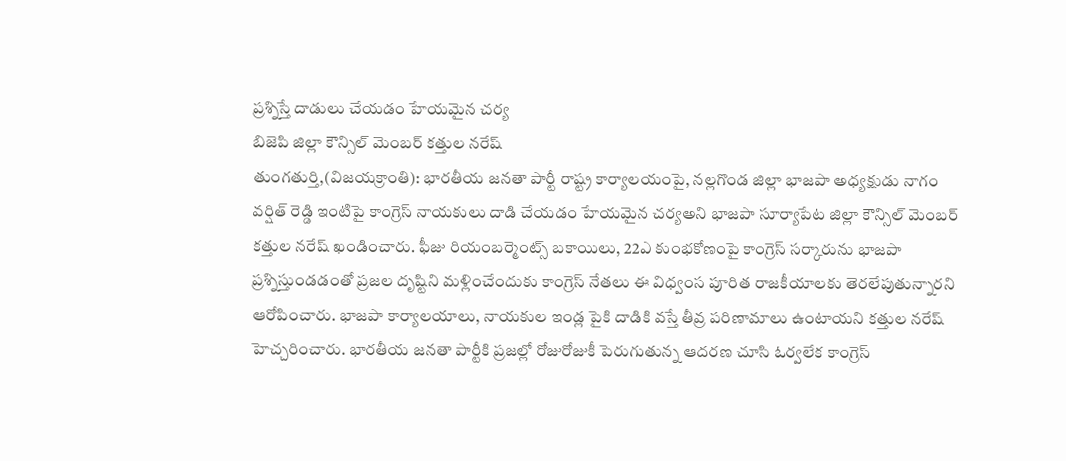ప్రశ్నిస్తే దాడులు చేయడం హేయమైన చర్య
బిజెపి జిల్లా కౌన్సిల్ మెంబర్ కత్తుల నరేష్
తుంగతుర్తి,(విజయక్రాంతి): భారతీయ జనతా పార్టీ రాష్ట్ర కార్యాలయంపై, నల్లగొండ జిల్లా భాజపా అధ్యక్షుడు నాగం వర్షిత్ రెడ్డి ఇంటిపై కాంగ్రెస్ నాయకులు దాడి చేయడం హేయమైన చర్యఅని భాజపా సూర్యాపేట జిల్లా కౌన్సిల్ మెంబర్ కత్తుల నరేష్ ఖండించారు. ఫీజు రియంబర్మెంట్స్ బకాయిలు, 22ఎ కుంభకోణంపై కాంగ్రెస్ సర్కారును భాజపా ప్రశ్నిస్తుండడంతో ప్రజల దృష్టిని మళ్లించేందుకు కాంగ్రెస్ నేతలు ఈ విధ్వంస పూరిత రాజకీయాలకు తెరలేపుతున్నారని ఆరోపించారు. భాజపా కార్యాలయాలు, నాయకుల ఇండ్ల పైకి దాడికి వస్తే తీవ్ర పరిణామాలు ఉంటాయని కత్తుల నరేష్ హెచ్చరించారు. భారతీయ జనతా పార్టీకి ప్రజల్లో రోజురోజుకీ పెరుగుతున్న ఆదరణ చూసి ఓర్వలేక కాంగ్రెస్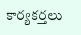కార్యకర్తలు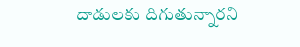దాడులకు దిగుతున్నారని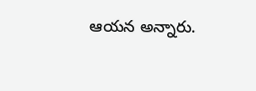ఆయన అన్నారు.